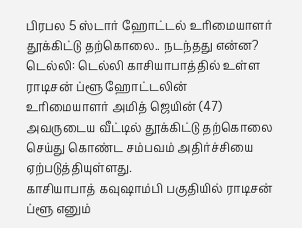பிரபல 5 ஸ்டார் ஹோட்டல் உரிமையாளர் தூக்கிட்டு தற்கொலை.. நடந்தது என்ன?
டெல்லி: டெல்லி காசியாபாத்தில் உள்ள ராடிசன் ப்ளூ ஹோட்டலின் உரிமையாளர் அமித் ஜெயின் (47) அவருடைய வீட்டில் தூக்கிட்டு தற்கொலை செய்து கொண்ட சம்பவம் அதிர்ச்சியை ஏற்படுத்தியுள்ளது.
காசியாபாத் கவுஷாம்பி பகுதியில் ராடிசன் ப்ளூ எனும்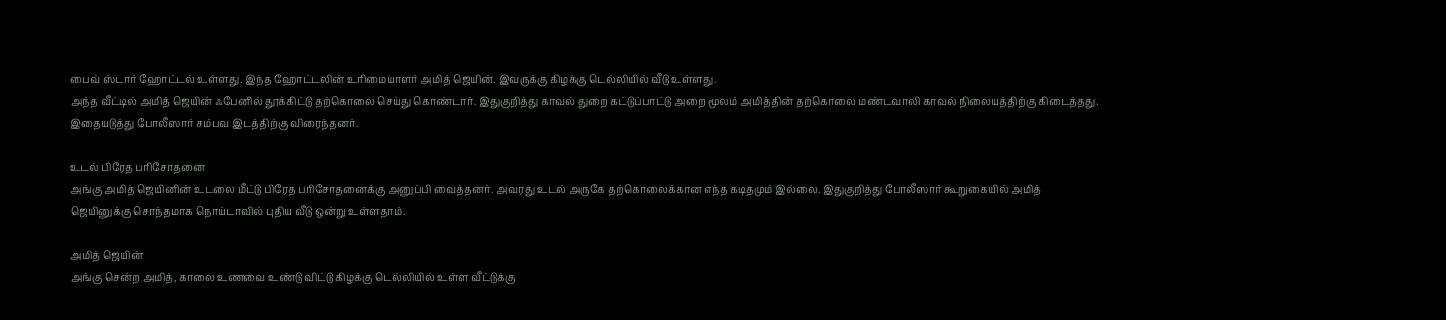பைவ் ஸ்டார் ஹோட்டல் உள்ளது. இந்த ஹோட்டலின் உரிமையாளர் அமித் ஜெயின். இவருக்கு கிழக்கு டெல்லியில் வீடு உள்ளது.
அந்த வீட்டில் அமித் ஜெயின் ஃபேனில் தூக்கிட்டு தற்கொலை செய்து கொண்டார். இதுகுறித்து காவல் துறை கட்டுப்பாட்டு அறை மூலம் அமித்தின் தற்கொலை மண்டவாலி காவல் நிலையத்திற்கு கிடைத்தது. இதையடுத்து போலீஸார் சம்பவ இடத்திற்கு விரைந்தனர்.

உடல் பிரேத பரிசோதனை
அங்கு அமித் ஜெயினின் உடலை மீட்டு பிரேத பரிசோதனைக்கு அனுப்பி வைத்தனர். அவரது உடல் அருகே தற்கொலைக்கான எந்த கடிதமும் இல்லை. இதுகுறித்து போலீஸார் கூறுகையில் அமித் ஜெயினுக்கு சொந்தமாக நொய்டாவில் புதிய வீடு ஒன்று உள்ளதாம்.

அமித் ஜெயின்
அங்கு சென்ற அமித், காலை உணவை உண்டு விட்டு கிழக்கு டெல்லியில் உள்ள வீட்டுக்கு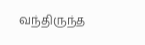வந்திருந்த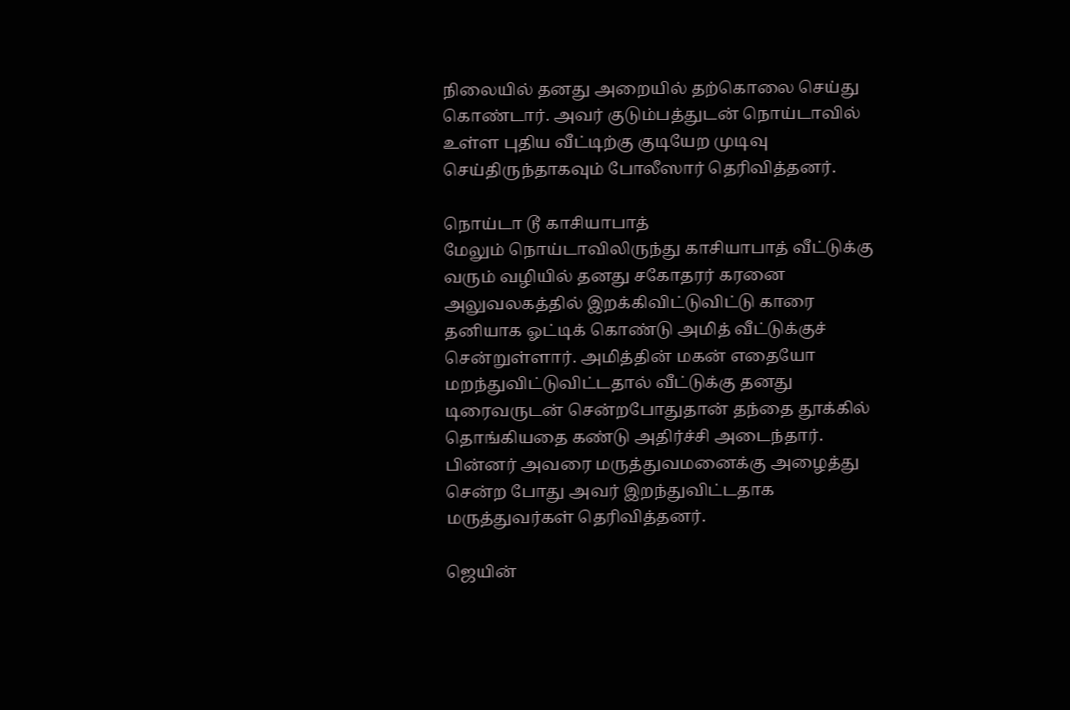நிலையில் தனது அறையில் தற்கொலை செய்து கொண்டார். அவர் குடும்பத்துடன் நொய்டாவில் உள்ள புதிய வீட்டிற்கு குடியேற முடிவு செய்திருந்தாகவும் போலீஸார் தெரிவித்தனர்.

நொய்டா டூ காசியாபாத்
மேலும் நொய்டாவிலிருந்து காசியாபாத் வீட்டுக்கு வரும் வழியில் தனது சகோதரர் கரனை அலுவலகத்தில் இறக்கிவிட்டுவிட்டு காரை தனியாக ஓட்டிக் கொண்டு அமித் வீட்டுக்குச் சென்றுள்ளார். அமித்தின் மகன் எதையோ மறந்துவிட்டுவிட்டதால் வீட்டுக்கு தனது டிரைவருடன் சென்றபோதுதான் தந்தை தூக்கில் தொங்கியதை கண்டு அதிர்ச்சி அடைந்தார். பின்னர் அவரை மருத்துவமனைக்கு அழைத்து சென்ற போது அவர் இறந்துவிட்டதாக மருத்துவர்கள் தெரிவித்தனர்.

ஜெயின்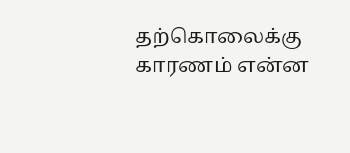தற்கொலைக்கு காரணம் என்ன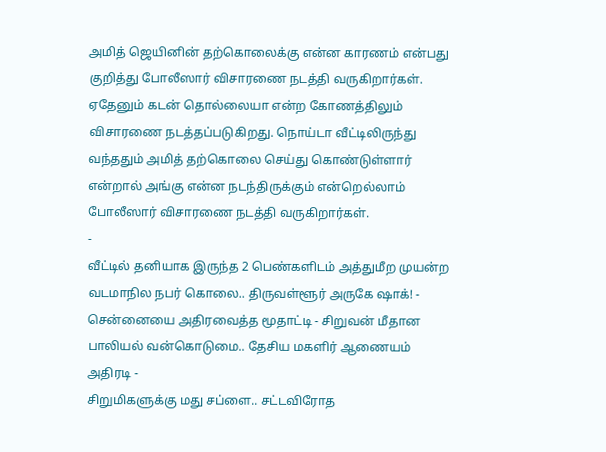அமித் ஜெயினின் தற்கொலைக்கு என்ன காரணம் என்பது குறித்து போலீஸார் விசாரணை நடத்தி வருகிறார்கள். ஏதேனும் கடன் தொல்லையா என்ற கோணத்திலும் விசாரணை நடத்தப்படுகிறது. நொய்டா வீட்டிலிருந்து வந்ததும் அமித் தற்கொலை செய்து கொண்டுள்ளார் என்றால் அங்கு என்ன நடந்திருக்கும் என்றெல்லாம் போலீஸார் விசாரணை நடத்தி வருகிறார்கள்.
-
வீட்டில் தனியாக இருந்த 2 பெண்களிடம் அத்துமீற முயன்ற வடமாநில நபர் கொலை.. திருவள்ளூர் அருகே ஷாக்! -
சென்னையை அதிரவைத்த மூதாட்டி - சிறுவன் மீதான பாலியல் வன்கொடுமை.. தேசிய மகளிர் ஆணையம் அதிரடி -
சிறுமிகளுக்கு மது சப்ளை.. சட்டவிரோத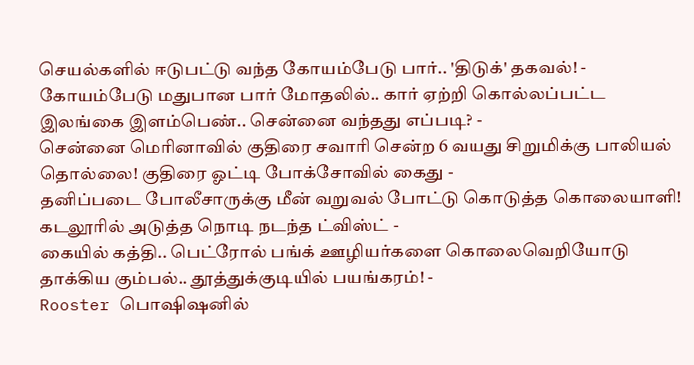செயல்களில் ஈடுபட்டு வந்த கோயம்பேடு பார்.. 'திடுக்' தகவல்! -
கோயம்பேடு மதுபான பார் மோதலில்.. கார் ஏற்றி கொல்லப்பட்ட இலங்கை இளம்பெண்.. சென்னை வந்தது எப்படி? -
சென்னை மெரினாவில் குதிரை சவாரி சென்ற 6 வயது சிறுமிக்கு பாலியல் தொல்லை! குதிரை ஓட்டி போக்சோவில் கைது -
தனிப்படை போலீசாருக்கு மீன் வறுவல் போட்டு கொடுத்த கொலையாளி! கடலூரில் அடுத்த நொடி நடந்த ட்விஸ்ட் -
கையில் கத்தி.. பெட்ரோல் பங்க் ஊழியர்களை கொலைவெறியோடு தாக்கிய கும்பல்.. தூத்துக்குடியில் பயங்கரம்! -
Rooster பொஷிஷனில்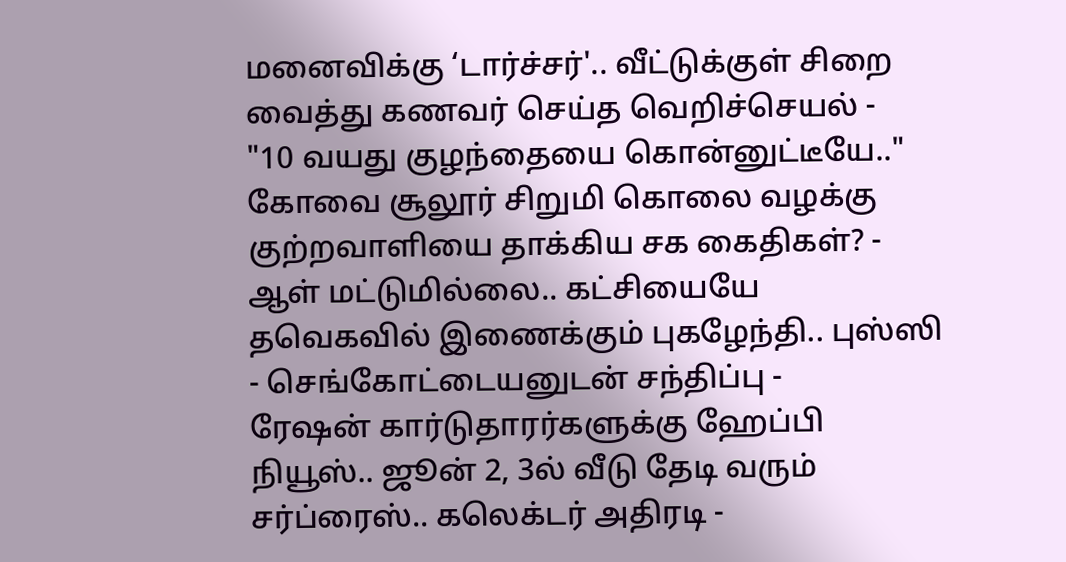மனைவிக்கு ‘டார்ச்சர்'.. வீட்டுக்குள் சிறை வைத்து கணவர் செய்த வெறிச்செயல் -
"10 வயது குழந்தையை கொன்னுட்டீயே.." கோவை சூலூர் சிறுமி கொலை வழக்கு குற்றவாளியை தாக்கிய சக கைதிகள்? -
ஆள் மட்டுமில்லை.. கட்சியையே தவெகவில் இணைக்கும் புகழேந்தி.. புஸ்ஸி - செங்கோட்டையனுடன் சந்திப்பு -
ரேஷன் கார்டுதாரர்களுக்கு ஹேப்பி நியூஸ்.. ஜூன் 2, 3ல் வீடு தேடி வரும் சர்ப்ரைஸ்.. கலெக்டர் அதிரடி -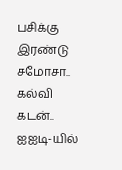பசிக்கு இரண்டு சமோசா.. கல்வி கடன்.. ஐஐடி-யில்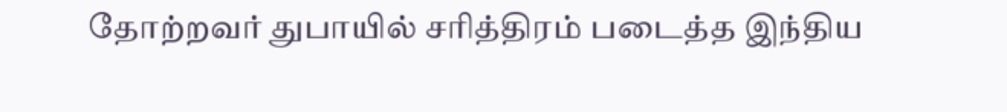தோற்றவர் துபாயில் சரித்திரம் படைத்த இந்திய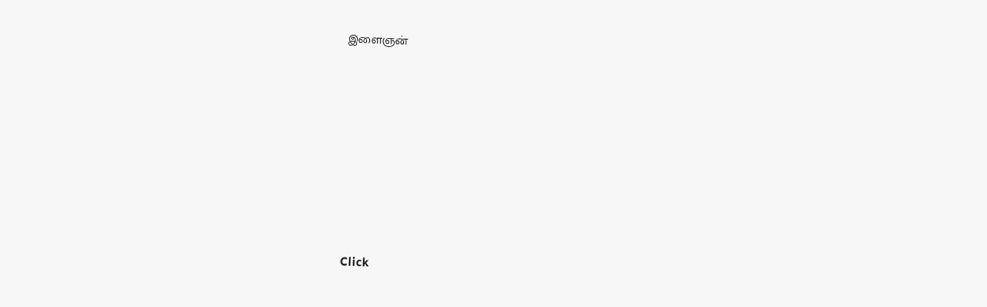இளைஞன்











Click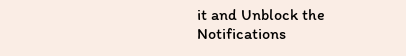it and Unblock the Notifications